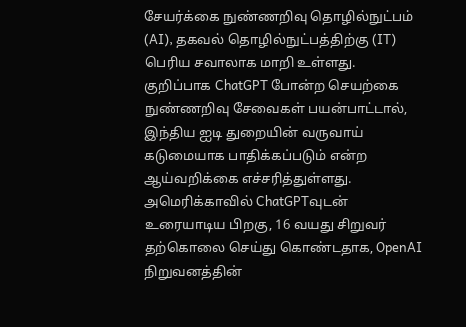சேயர்க்கை நுண்ணறிவு தொழில்நுட்பம் (AI), தகவல் தொழில்நுட்பத்திற்கு (IT) பெரிய சவாலாக மாறி உள்ளது. குறிப்பாக ChatGPT போன்ற செயற்கை நுண்ணறிவு சேவைகள் பயன்பாட்டால், இந்திய ஐடி துறையின் வருவாய் கடுமையாக பாதிக்கப்படும் என்ற ஆய்வறிக்கை எச்சரித்துள்ளது.
அமெரிக்காவில் ChatGPTவுடன் உரையாடிய பிறகு, 16 வயது சிறுவர் தற்கொலை செய்து கொண்டதாக, OpenAI நிறுவனத்தின்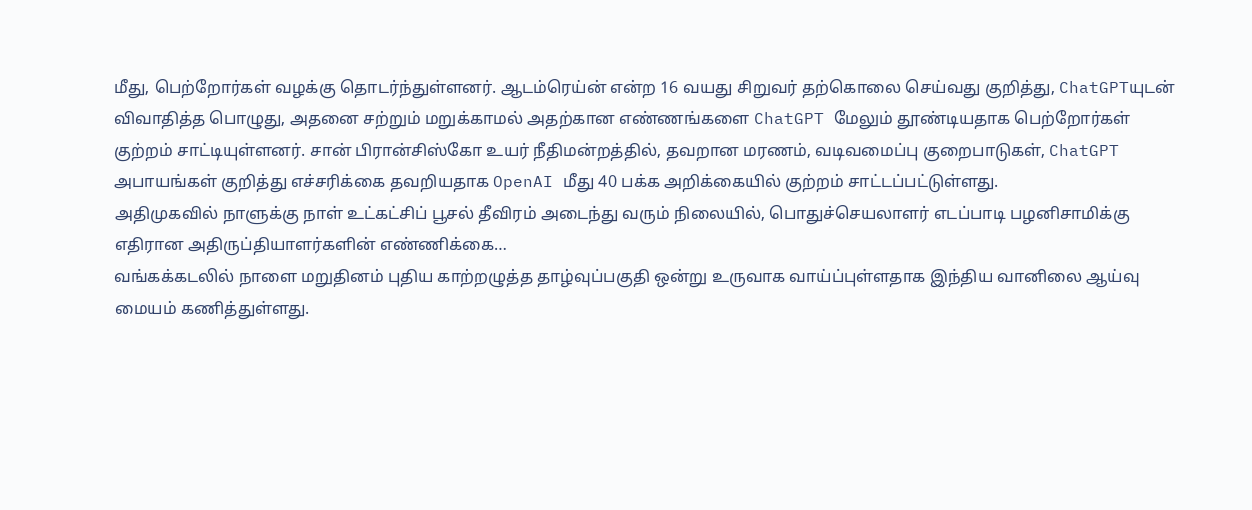மீது, பெற்றோர்கள் வழக்கு தொடர்ந்துள்ளனர். ஆடம்ரெய்ன் என்ற 16 வயது சிறுவர் தற்கொலை செய்வது குறித்து, ChatGPTயுடன் விவாதித்த பொழுது, அதனை சற்றும் மறுக்காமல் அதற்கான எண்ணங்களை ChatGPT மேலும் தூண்டியதாக பெற்றோர்கள் குற்றம் சாட்டியுள்ளனர். சான் பிரான்சிஸ்கோ உயர் நீதிமன்றத்தில், தவறான மரணம், வடிவமைப்பு குறைபாடுகள், ChatGPT அபாயங்கள் குறித்து எச்சரிக்கை தவறியதாக OpenAI மீது 40 பக்க அறிக்கையில் குற்றம் சாட்டப்பட்டுள்ளது.
அதிமுகவில் நாளுக்கு நாள் உட்கட்சிப் பூசல் தீவிரம் அடைந்து வரும் நிலையில், பொதுச்செயலாளர் எடப்பாடி பழனிசாமிக்கு எதிரான அதிருப்தியாளர்களின் எண்ணிக்கை…
வங்கக்கடலில் நாளை மறுதினம் புதிய காற்றழுத்த தாழ்வுப்பகுதி ஒன்று உருவாக வாய்ப்புள்ளதாக இந்திய வானிலை ஆய்வு மையம் கணித்துள்ளது.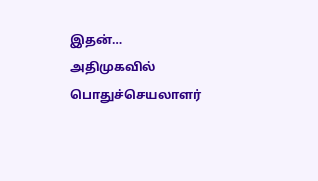இதன்…
அதிமுகவில் பொதுச்செயலாளர்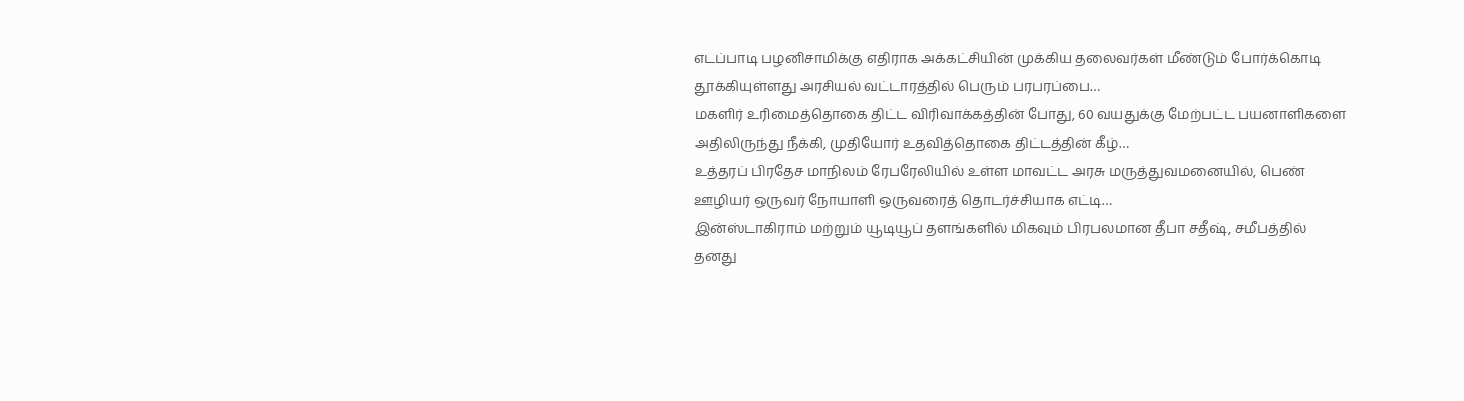எடப்பாடி பழனிசாமிக்கு எதிராக அக்கட்சியின் முக்கிய தலைவர்கள் மீண்டும் போர்க்கொடி தூக்கியுள்ளது அரசியல் வட்டாரத்தில் பெரும் பரபரப்பை…
மகளிர் உரிமைத்தொகை திட்ட விரிவாக்கத்தின் போது, 60 வயதுக்கு மேற்பட்ட பயனாளிகளை அதிலிருந்து நீக்கி, முதியோர் உதவித்தொகை திட்டத்தின் கீழ்…
உத்தரப் பிரதேச மாநிலம் ரேபரேலியில் உள்ள மாவட்ட அரசு மருத்துவமனையில், பெண் ஊழியர் ஒருவர் நோயாளி ஒருவரைத் தொடர்ச்சியாக எட்டி…
இன்ஸ்டாகிராம் மற்றும் யூடியூப் தளங்களில் மிகவும் பிரபலமான தீபா சதீஷ், சமீபத்தில் தனது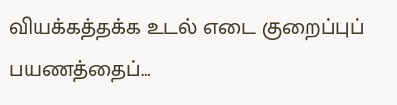வியக்கத்தக்க உடல் எடை குறைப்புப் பயணத்தைப்…